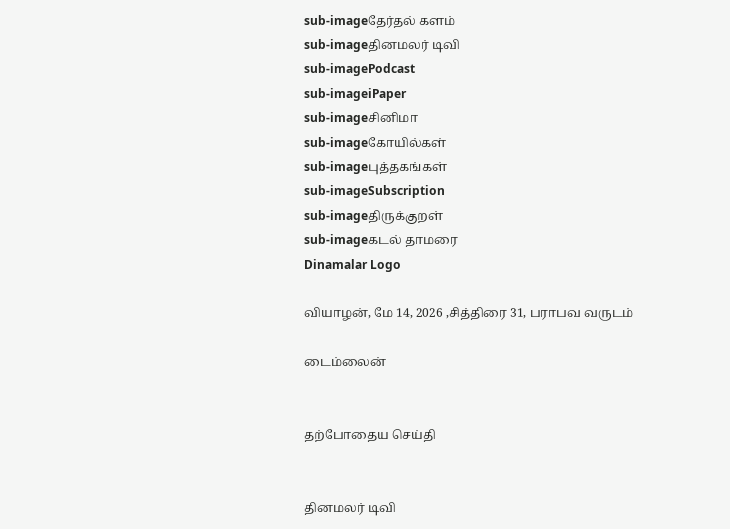sub-imageதேர்தல் களம்
sub-imageதினமலர் டிவி
sub-imagePodcast
sub-imageiPaper
sub-imageசினிமா
sub-imageகோயில்கள்
sub-imageபுத்தகங்கள்
sub-imageSubscription
sub-imageதிருக்குறள்
sub-imageகடல் தாமரை
Dinamalar Logo

வியாழன், மே 14, 2026 ,சித்திரை 31, பராபவ வருடம்

டைம்லைன்


தற்போதைய செய்தி


தினமலர் டிவி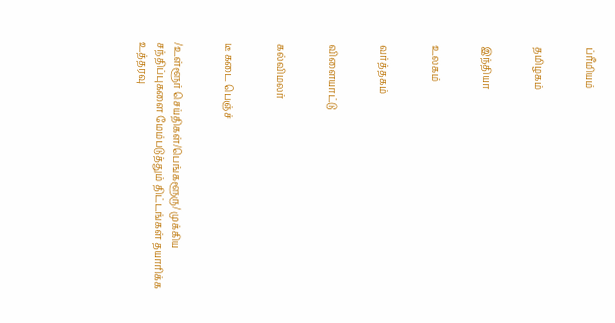ப்ரீமியம்


தமிழகம்


இந்தியா


உலகம்


வர்த்தகம்


விளையாட்டு


கல்விமலர்


டீ கடை பெஞ்ச்


/உள்ளூர் செய்திகள்/பெங்களூரு/ முக்கிய சந்திப்புகளை மேம்படுத்தும் திட்டங்கள் தயாரிக்க உத்தரவு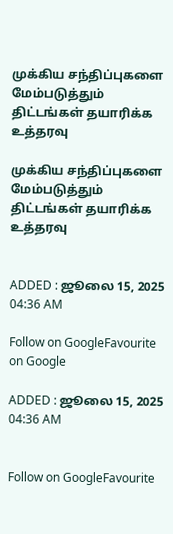முக்கிய சந்திப்புகளை மேம்படுத்தும் திட்டங்கள் தயாரிக்க உத்தரவு

முக்கிய சந்திப்புகளை மேம்படுத்தும் திட்டங்கள் தயாரிக்க உத்தரவு


ADDED : ஜூலை 15, 2025 04:36 AM

Follow on GoogleFavourite on Google

ADDED : ஜூலை 15, 2025 04:36 AM


Follow on GoogleFavourite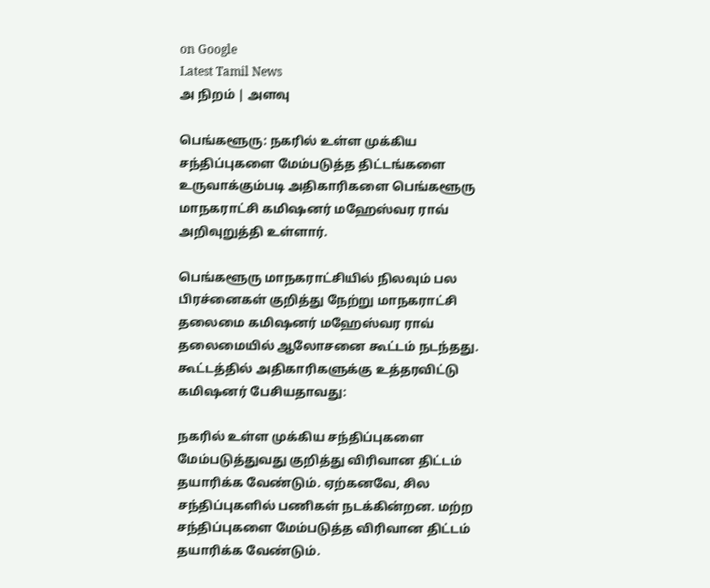on Google
Latest Tamil News
அ நிறம் | அளவு

பெங்களூரு: நகரில் உள்ள முக்கிய சந்திப்புகளை மேம்படுத்த திட்டங்களை உருவாக்கும்படி அதிகாரிகளை பெங்களூரு மாநகராட்சி கமிஷனர் மஹேஸ்வர ராவ் அறிவுறுத்தி உள்ளார்.

பெங்களூரு மாநகராட்சியில் நிலவும் பல பிரச்னைகள் குறித்து நேற்று மாநகராட்சி தலைமை கமிஷனர் மஹேஸ்வர ராவ் தலைமையில் ஆலோசனை கூட்டம் நடந்தது. கூட்டத்தில் அதிகாரிகளுக்கு உத்தரவிட்டு கமிஷனர் பேசியதாவது:

நகரில் உள்ள முக்கிய சந்திப்புகளை மேம்படுத்துவது குறித்து விரிவான திட்டம் தயாரிக்க வேண்டும். ஏற்கனவே, சில சந்திப்புகளில் பணிகள் நடக்கின்றன. மற்ற சந்திப்புகளை மேம்படுத்த விரிவான திட்டம் தயாரிக்க வேண்டும்.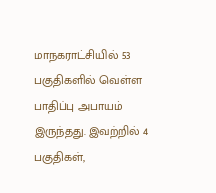மாநகராட்சியில் 53 பகுதிகளில் வெள்ள பாதிப்பு அபாயம் இருந்தது. இவற்றில் 4 பகுதிகள்,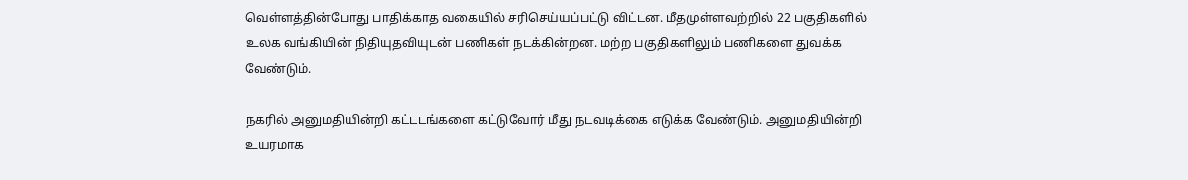வெள்ளத்தின்போது பாதிக்காத வகையில் சரிசெய்யப்பட்டு விட்டன. மீதமுள்ளவற்றில் 22 பகுதிகளில் உலக வங்கியின் நிதியுதவியுடன் பணிகள் நடக்கின்றன. மற்ற பகுதிகளிலும் பணிகளை துவக்க வேண்டும்.

நகரில் அனுமதியின்றி கட்டடங்களை கட்டுவோர் மீது நடவடிக்கை எடுக்க வேண்டும். அனுமதியின்றி உயரமாக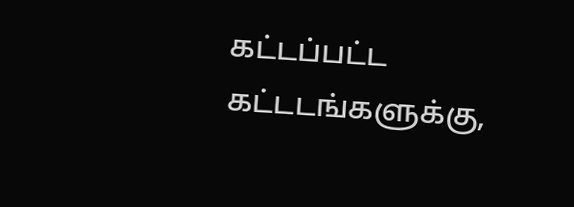கட்டப்பட்ட கட்டடங்களுக்கு,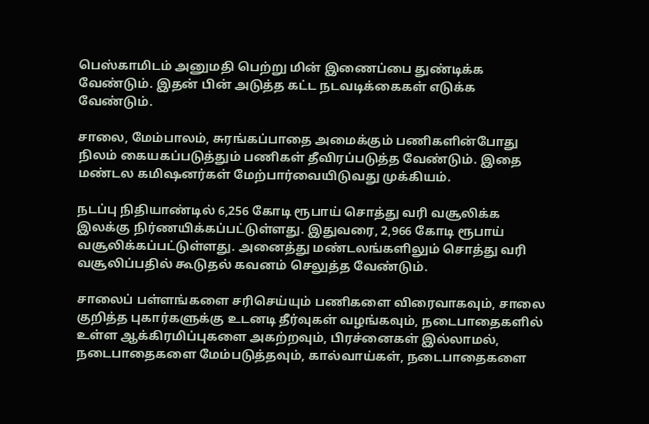பெஸ்காமிடம் அனுமதி பெற்று மின் இணைப்பை துண்டிக்க வேண்டும். இதன் பின் அடுத்த கட்ட நடவடிக்கைகள் எடுக்க வேண்டும்.

சாலை, மேம்பாலம், சுரங்கப்பாதை அமைக்கும் பணிகளின்போது நிலம் கையகப்படுத்தும் பணிகள் தீவிரப்படுத்த வேண்டும். இதை மண்டல கமிஷனர்கள் மேற்பார்வையிடுவது முக்கியம்.

நடப்பு நிதியாண்டில் 6,256 கோடி ரூபாய் சொத்து வரி வசூலிக்க இலக்கு நிர்ணயிக்கப்பட்டுள்ளது. இதுவரை, 2,966 கோடி ரூபாய் வசூலிக்கப்பட்டுள்ளது. அனைத்து மண்டலங்களிலும் சொத்து வரி வசூலிப்பதில் கூடுதல் கவனம் செலுத்த வேண்டும்.

சாலைப் பள்ளங்களை சரிசெய்யும் பணிகளை விரைவாகவும், சாலை குறித்த புகார்களுக்கு உடனடி தீர்வுகள் வழங்கவும், நடைபாதைகளில் உள்ள ஆக்கிரமிப்புகளை அகற்றவும், பிரச்னைகள் இல்லாமல், நடைபாதைகளை மேம்படுத்தவும், கால்வாய்கள், நடைபாதைகளை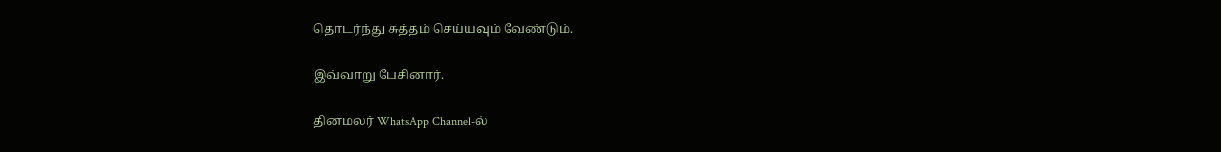தொடர்ந்து சுத்தம் செய்யவும் வேண்டும்.

இவ்வாறு பேசினார்.

தினமலர் WhatsApp Channel-ல்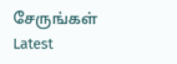சேருங்கள்
Latest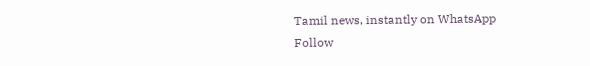Tamil news, instantly on WhatsApp
Follow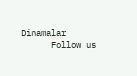Dinamalar
      Follow us